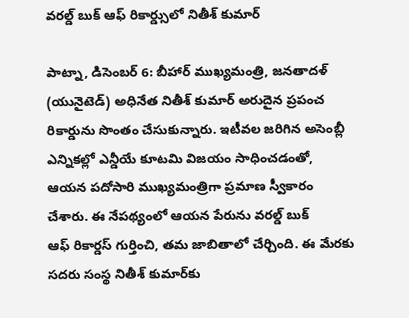వరల్డ్ ‌బుక్‌ ఆఫ్‌ ‌రికార్డ్సులో నితీశ్‌ ‌కుమార్‌

పాట్నా, డిసెంబర్‌ 6: బీహార్‌ ‌ముఖ్యమంత్రి, జనతాదళ్‌ (యునైటెడ్‌) అధినేత నితీశ్‌ ‌కుమార్‌ అరుదైన ప్రపంచ రికార్డును సొంతం చేసుకున్నారు. ఇటీవల జరిగిన అసెంబ్లీ ఎన్నికల్లో ఎన్డీయే కూటమి విజయం సాధించడంతో, ఆయన పదోసారి ముఖ్యమంత్రిగా ప్రమాణ స్వీకారం చేశారు. ఈ నేపథ్యంలో ఆయన పేరును వరల్డ్ ‌బుక్‌ ఆఫ్‌ ‌రికార్డస్ ‌గుర్తించి, తమ జాబితాలో చేర్చింది. ఈ మేరకు సదరు సంస్థ నితీశ్‌ ‌కుమార్‌కు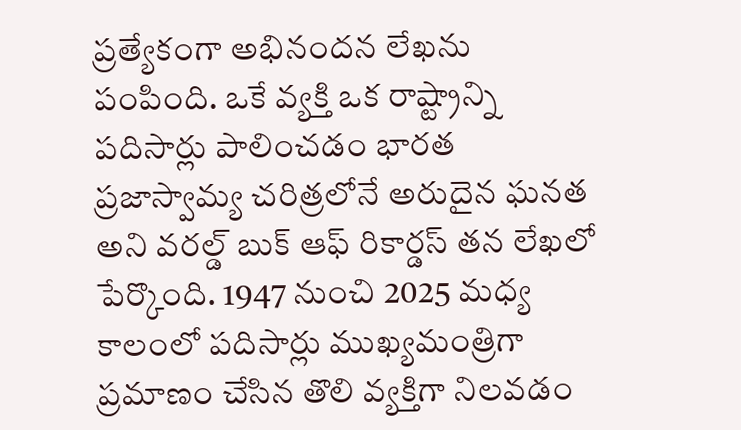ప్రత్యేకంగా అభినందన లేఖను పంపింది. ఒకే వ్యక్తి ఒక రాష్ట్రాన్ని పదిసార్లు పాలించడం భారత ప్రజాస్వామ్య చరిత్రలోనే అరుదైన ఘనత అని వరల్డ్ ‌బుక్‌ ఆఫ్‌ ‌రికార్డస్ ‌తన లేఖలో పేర్కొంది. 1947 నుంచి 2025 మధ్య కాలంలో పదిసార్లు ముఖ్యమంత్రిగా ప్రమాణం చేసిన తొలి వ్యక్తిగా నిలవడం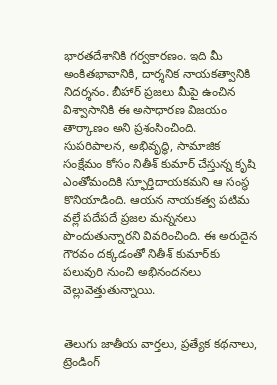భారతదేశానికి గర్వకారణం. ఇది మీ అంకితభావానికి, దార్శనిక నాయకత్వానికి నిదర్శనం. బీహార్‌ ‌ప్రజలు మీపై ఉంచిన విశ్వాసానికి ఈ అసాధారణ విజయం తార్కాణం అని ప్రశంసించింది. సుపరిపాలన, అభివృద్ధి, సామాజిక సంక్షేమం కోసం నితీశ్‌ ‌కుమార్‌ ‌చేస్తున్న కృషి ఎంతోమందికి స్ఫూర్తిదాయకమని ఆ సంస్థ కొనియాడింది. ఆయన నాయకత్వ పటిమ వల్లే పదేపదే ప్రజల మన్ననలు పొందుతున్నారని వివరించింది. ఈ అరుదైన గౌరవం దక్కడంతో నితీశ్‌ ‌కుమార్‌కు పలువురి నుంచి అభినందనలు వెల్లువెత్తుతున్నాయి.


తెలుగు జాతీయ వార్తలు, ప్రత్యేక కథనాలు, ట్రెండింగ్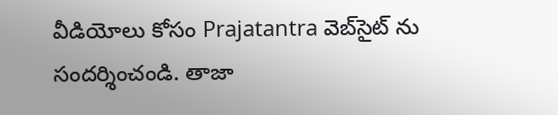వీడియోలు కోసం Prajatantra వెబ్‌సైట్ ను సందర్శించండి. తాజా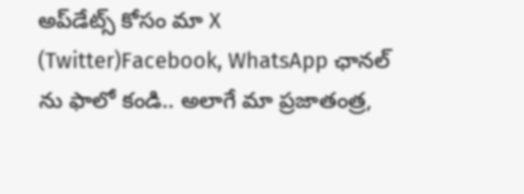అప్‌డేట్స్ కోసం మా X (Twitter)Facebook, WhatsApp ఛానల్ ను ఫాలో కండి.. అలాగే మా ప్రజాతంత్ర,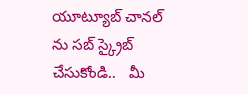యూట్యూబ్ చానల్ ను సబ్ స్క్రైబ్ చేసుకోండి..   మీ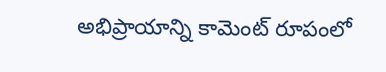అభిప్రాయాన్ని కామెంట్ రూపంలో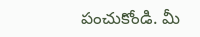పంచుకోండి. మీ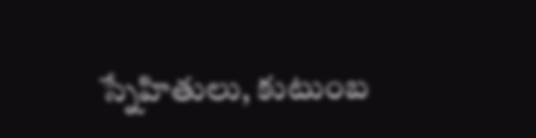స్నేహితులు, కుటుంబ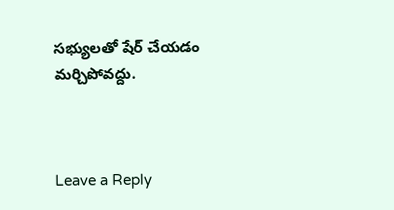సభ్యులతో షేర్ చేయడం మర్చిపోవద్దు.



Leave a Reply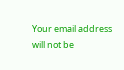Your email address will not be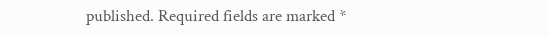published. Required fields are marked *